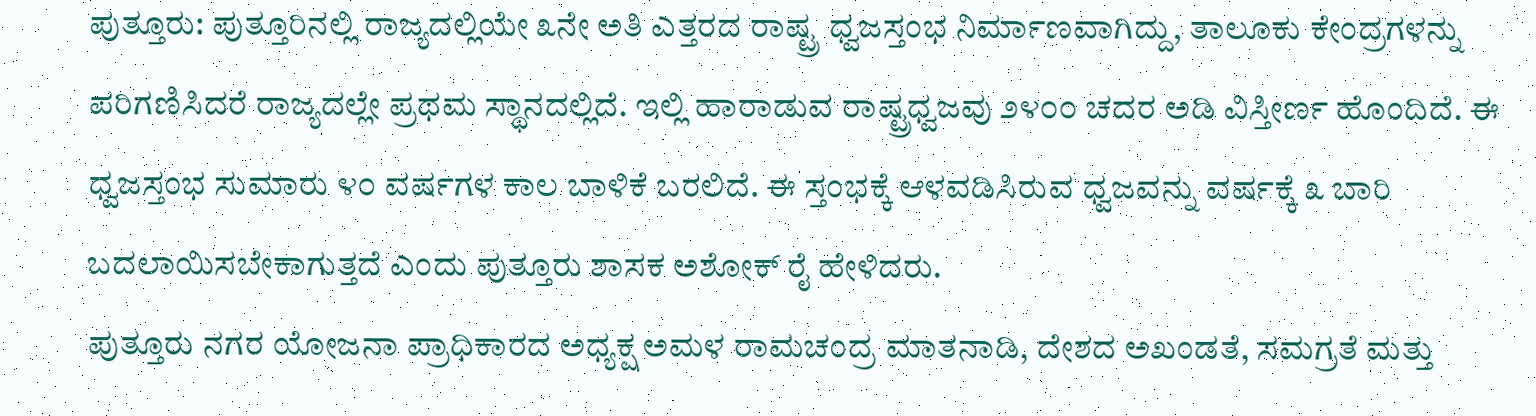ಪುತ್ತೂರು: ಪುತ್ತೂರಿನಲ್ಲಿ ರಾಜ್ಯದಲ್ಲಿಯೇ ೩ನೇ ಅತಿ ಎತ್ತರದ ರಾಷ್ಟ್ರ ಧ್ವಜಸ್ತಂಭ ನಿರ್ಮಾಣವಾಗಿದ್ದು, ತಾಲೂಕು ಕೇಂದ್ರಗಳನ್ನು ಪರಿಗಣಿಸಿದರೆ ರಾಜ್ಯದಲ್ಲೇ ಪ್ರಥಮ ಸ್ಥಾನದಲ್ಲಿದೆ. ಇಲ್ಲಿ ಹಾರಾಡುವ ರಾಷ್ಟ್ರಧ್ವಜವು ೨೪೦೦ ಚದರ ಅಡಿ ವಿಸ್ತೀರ್ಣ ಹೊಂದಿದೆ. ಈ ಧ್ವಜಸ್ತಂಭ ಸುಮಾರು ೪೦ ವರ್ಷಗಳ ಕಾಲ ಬಾಳಿಕೆ ಬರಲಿದೆ. ಈ ಸ್ತಂಭಕ್ಕೆ ಆಳವಡಿಸಿರುವ ಧ್ವಜವನ್ನು ವರ್ಷಕ್ಕೆ ೩ ಬಾರಿ ಬದಲಾಯಿಸಬೇಕಾಗುತ್ತದೆ ಎಂದು ಪುತ್ತೂರು ಶಾಸಕ ಅಶೋಕ್ ರೈ ಹೇಳಿದರು.
ಪುತ್ತೂರು ನಗರ ಯೋಜನಾ ಪ್ರಾಧಿಕಾರದ ಅಧ್ಯಕ್ಷ ಅಮಳ ರಾಮಚಂದ್ರ ಮಾತನಾಡಿ, ದೇಶದ ಅಖಂಡತೆ, ಸಮಗ್ರತೆ ಮತ್ತು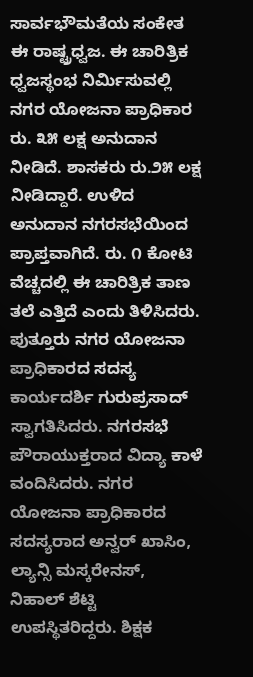ಸಾರ್ವಭೌಮತೆಯ ಸಂಕೇತ ಈ ರಾಷ್ಟ್ರಧ್ವಜ. ಈ ಚಾರಿತ್ರಿಕ ಧ್ವಜಸ್ಥಂಭ ನಿರ್ಮಿಸುವಲ್ಲಿ ನಗರ ಯೋಜನಾ ಪ್ರಾಧಿಕಾರ ರು. ೩೫ ಲಕ್ಷ ಅನುದಾನ ನೀಡಿದೆ. ಶಾಸಕರು ರು.೨೫ ಲಕ್ಷ ನೀಡಿದ್ದಾರೆ. ಉಳಿದ ಅನುದಾನ ನಗರಸಭೆಯಿಂದ ಪ್ರಾಪ್ತವಾಗಿದೆ. ರು. ೧ ಕೋಟಿ ವೆಚ್ಚದಲ್ಲಿ ಈ ಚಾರಿತ್ರಿಕ ತಾಣ ತಲೆ ಎತ್ತಿದೆ ಎಂದು ತಿಳಿಸಿದರು. ಪುತ್ತೂರು ನಗರ ಯೋಜನಾ ಪ್ರಾಧಿಕಾರದ ಸದಸ್ಯ ಕಾರ್ಯದರ್ಶಿ ಗುರುಪ್ರಸಾದ್ ಸ್ವಾಗತಿಸಿದರು. ನಗರಸಭೆ ಪೌರಾಯುಕ್ತರಾದ ವಿದ್ಯಾ ಕಾಳೆ ವಂದಿಸಿದರು. ನಗರ ಯೋಜನಾ ಪ್ರಾಧಿಕಾರದ ಸದಸ್ಯರಾದ ಅನ್ವರ್ ಖಾಸಿಂ, ಲ್ಯಾನ್ಸಿ ಮಸ್ಕರೇನಸ್, ನಿಹಾಲ್ ಶೆಟ್ಟಿ ಉಪಸ್ಥಿತರಿದ್ದರು. ಶಿಕ್ಷಕ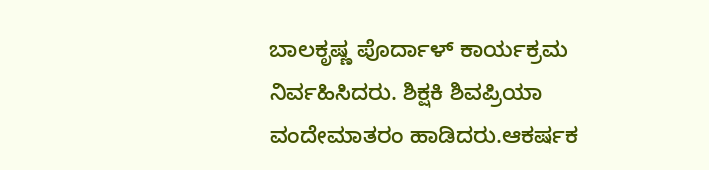ಬಾಲಕೃಷ್ಣ ಪೊರ್ದಾಳ್ ಕಾರ್ಯಕ್ರಮ ನಿರ್ವಹಿಸಿದರು. ಶಿಕ್ಷಕಿ ಶಿವಪ್ರಿಯಾ ವಂದೇಮಾತರಂ ಹಾಡಿದರು.ಆಕರ್ಷಕ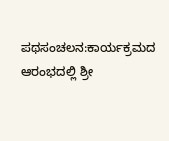ಪಥಸಂಚಲನ:ಕಾರ್ಯಕ್ರಮದ ಆರಂಭದಲ್ಲಿ ಶ್ರೀ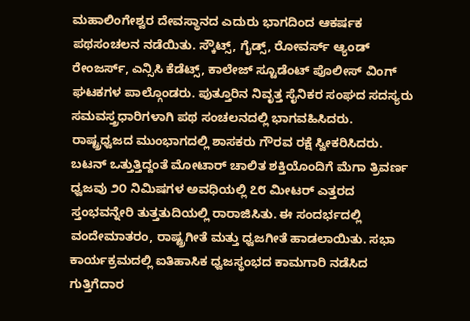ಮಹಾಲಿಂಗೇಶ್ವರ ದೇವಸ್ಥಾನದ ಎದುರು ಭಾಗದಿಂದ ಆಕರ್ಷಕ ಪಥಸಂಚಲನ ನಡೆಯಿತು. ಸ್ಕೌಟ್ಸ್, ಗೈಡ್ಸ್, ರೋವರ್ಸ್ ಆ್ಯಂಡ್ ರೇಂಜರ್ಸ್, ಎನ್ಸಿಸಿ ಕೆಡೆಟ್ಸ್, ಕಾಲೇಜ್ ಸ್ಟೂಡೆಂಟ್ ಪೊಲೀಸ್ ವಿಂಗ್ ಘಟಕಗಳ ಪಾಲ್ಗೊಂಡರು. ಪುತ್ತೂರಿನ ನಿವೃತ್ತ ಸೈನಿಕರ ಸಂಘದ ಸದಸ್ಯರು ಸಮವಸ್ತ್ರಧಾರಿಗಳಾಗಿ ಪಥ ಸಂಚಲನದಲ್ಲಿ ಭಾಗವಹಿಸಿದರು. ರಾಷ್ಟ್ರಧ್ವಜದ ಮುಂಭಾಗದಲ್ಲಿ ಶಾಸಕರು ಗೌರವ ರಕ್ಷೆ ಸ್ವೀಕರಿಸಿದರು. ಬಟನ್ ಒತ್ತುತ್ತಿದ್ದಂತೆ ಮೋಟಾರ್ ಚಾಲಿತ ಶಕ್ತಿಯೊಂದಿಗೆ ಮೆಗಾ ತ್ರಿವರ್ಣ ಧ್ವಜವು ೨೦ ನಿಮಿಷಗಳ ಅವಧಿಯಲ್ಲಿ ೭೮ ಮೀಟರ್ ಎತ್ತರದ ಸ್ತಂಭವನ್ನೇರಿ ತುತ್ತತುದಿಯಲ್ಲಿ ರಾರಾಜಿಸಿತು. ಈ ಸಂದರ್ಭದಲ್ಲಿ ವಂದೇಮಾತರಂ, ರಾಷ್ಟ್ರಗೀತೆ ಮತ್ತು ಧ್ವಜಗೀತೆ ಹಾಡಲಾಯಿತು. ಸಭಾ ಕಾರ್ಯಕ್ರಮದಲ್ಲಿ ಐತಿಹಾಸಿಕ ಧ್ವಜಸ್ಥಂಭದ ಕಾಮಗಾರಿ ನಡೆಸಿದ ಗುತ್ತಿಗೆದಾರ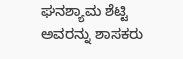ಘನಶ್ಯಾಮ ಶೆಟ್ಟಿ ಅವರನ್ನು ಶಾಸಕರು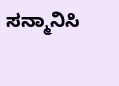ಸನ್ಮಾನಿಸಿ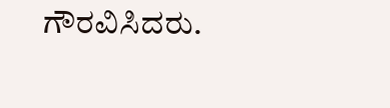ಗೌರವಿಸಿದರು.